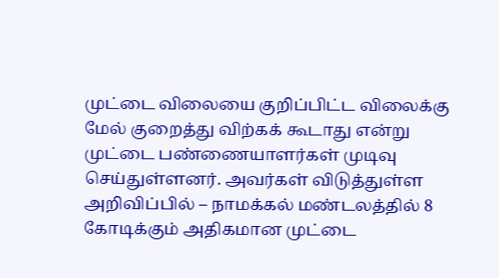முட்டை விலையை குறிப்பிட்ட விலைக்கு மேல் குறைத்து விற்கக் கூடாது என்று முட்டை பண்ணையாளர்கள் முடிவு செய்துள்ளனர். அவர்கள் விடுத்துள்ள அறிவிப்பில் – நாமக்கல் மண்டலத்தில் 8 கோடிக்கும் அதிகமான முட்டை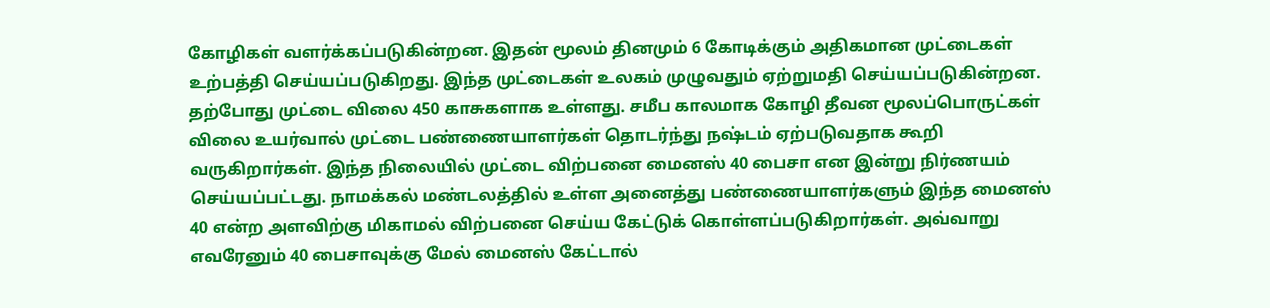கோழிகள் வளர்க்கப்படுகின்றன. இதன் மூலம் தினமும் 6 கோடிக்கும் அதிகமான முட்டைகள் உற்பத்தி செய்யப்படுகிறது. இந்த முட்டைகள் உலகம் முழுவதும் ஏற்றுமதி செய்யப்படுகின்றன. தற்போது முட்டை விலை 450 காசுகளாக உள்ளது. சமீப காலமாக கோழி தீவன மூலப்பொருட்கள் விலை உயர்வால் முட்டை பண்ணையாளர்கள் தொடர்ந்து நஷ்டம் ஏற்படுவதாக கூறி வருகிறார்கள். இந்த நிலையில் முட்டை விற்பனை மைனஸ் 40 பைசா என இன்று நிர்ணயம் செய்யப்பட்டது. நாமக்கல் மண்டலத்தில் உள்ள அனைத்து பண்ணையாளர்களும் இந்த மைனஸ் 40 என்ற அளவிற்கு மிகாமல் விற்பனை செய்ய கேட்டுக் கொள்ளப்படுகிறார்கள். அவ்வாறு எவரேனும் 40 பைசாவுக்கு மேல் மைனஸ் கேட்டால்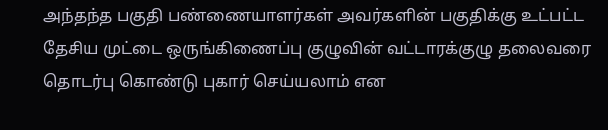அந்தந்த பகுதி பண்ணையாளர்கள் அவர்களின் பகுதிக்கு உட்பட்ட தேசிய முட்டை ஒருங்கிணைப்பு குழுவின் வட்டாரக்குழு தலைவரை தொடர்பு கொண்டு புகார் செய்யலாம் என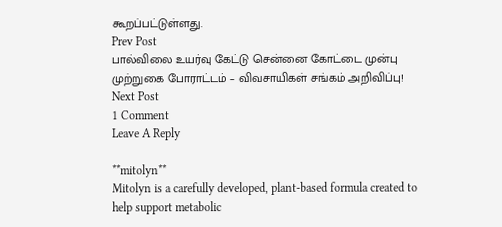கூறப்பட்டுள்ளது.
Prev Post
பால்விலை உயர்வு கேட்டு சென்னை கோட்டை முன்பு முற்றுகை போராட்டம் – விவசாயிகள் சங்கம் அறிவிப்பு!
Next Post
1 Comment
Leave A Reply

**mitolyn**
Mitolyn is a carefully developed, plant-based formula created to help support metabolic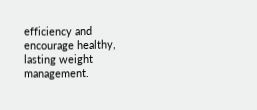efficiency and encourage healthy, lasting weight management.